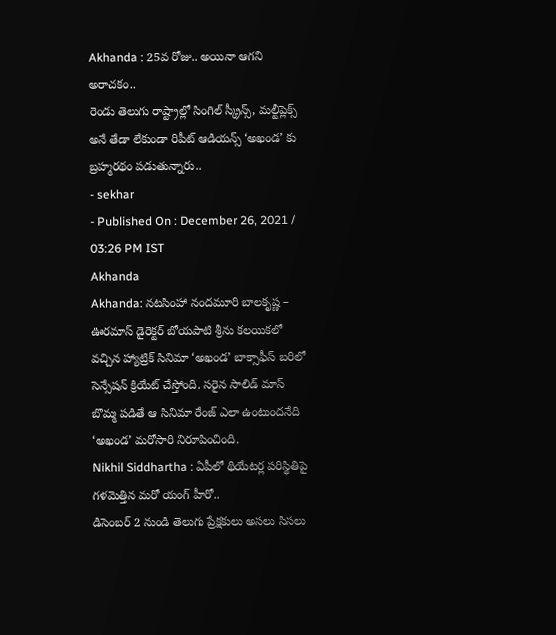Akhanda : 25వ రోజు.. అయినా ఆగని అరాచకం..
రెండు తెలుగు రాష్ట్రాల్లో సింగిల్ స్క్రీన్స్, మల్టీప్లెక్స్ అనే తేడా లేకుండా రిపీట్ ఆడియన్స్ ‘అఖండ’ కు బ్రహ్మరథం పడుతున్నారు..
- sekhar
- Published On : December 26, 2021 / 03:26 PM IST
Akhanda
Akhanda: నటసింహా నందమూరి బాలకృష్ణ – ఊరమాస్ డైరెక్టర్ బోయపాటి శ్రీను కలయికలో వచ్చిన హ్యాట్రిక్ సినిమా ‘అఖండ’ బాక్సాఫీస్ బరిలో సెన్సేషన్ క్రియేట్ చేస్తోంది. సరైన సాలిడ్ మాస్ బొమ్మ పడితే ఆ సినిమా రేంజ్ ఎలా ఉంటుందనేది ‘అఖండ’ మరోసారి నిరూపించింది.
Nikhil Siddhartha : ఏపీలో థియేటర్ల పరిస్థితిపై గళమెత్తిన మరో యంగ్ హీరో..
డిసెంబర్ 2 నుండి తెలుగు ప్రేక్షకులు అసలు సిసలు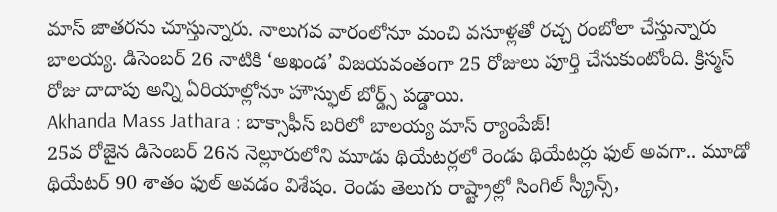మాస్ జాతరను చూస్తున్నారు. నాలుగవ వారంలోనూ మంచి వసూళ్లతో రచ్చ రంబోలా చేస్తున్నారు బాలయ్య. డిసెంబర్ 26 నాటికి ‘అఖండ’ విజయవంతంగా 25 రోజులు పూర్తి చేసుకుంటోంది. క్రిస్మస్ రోజు దాదాపు అన్ని ఏరియాల్లోనూ హౌస్ఫుల్ బోర్డ్స్ పడ్డాయి.
Akhanda Mass Jathara : బాక్సాఫీస్ బరిలో బాలయ్య మాస్ ర్యాంపేజ్!
25వ రోజైన డిసెంబర్ 26న నెల్లూరులోని మూడు థియేటర్లలో రెండు థియేటర్లు ఫుల్ అవగా.. మూడో థియేటర్ 90 శాతం ఫుల్ అవడం విశేషం. రెండు తెలుగు రాష్ట్రాల్లో సింగిల్ స్క్రీన్స్,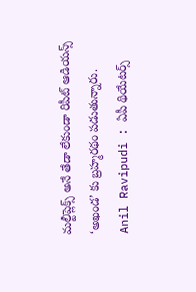మల్టీప్లెక్స్ అనే తేడా లేకుండా రిపీట్ ఆడియన్స్ ‘అఖండ’ కు బ్రహ్మరథం పడుతున్నారు.
Anil Ravipudi : ఏపీ థియేటర్స్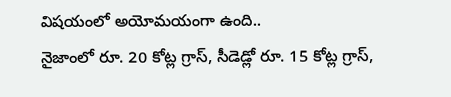విషయంలో అయోమయంగా ఉంది..
నైజాంలో రూ. 20 కోట్ల గ్రాస్, సీడెడ్లో రూ. 15 కోట్ల గ్రాస్,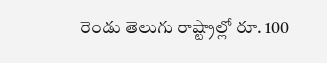రెండు తెలుగు రాష్ట్రాల్లో రూ. 100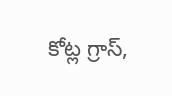కోట్ల గ్రాస్,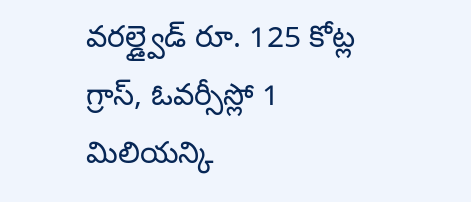వరల్డ్వైడ్ రూ. 125 కోట్ల గ్రాస్, ఓవర్సీస్లో 1 మిలియన్కి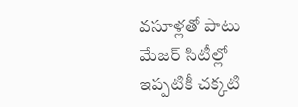వసూళ్లతో పాటు మేజర్ సిటీల్లో ఇప్పటికీ చక్కటి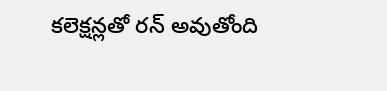కలెక్షన్లతో రన్ అవుతోంది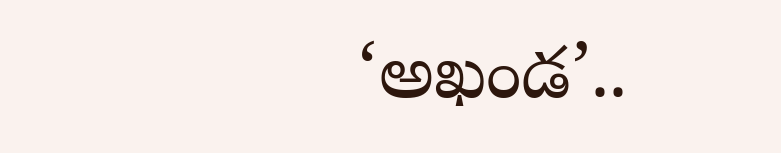‘అఖండ’..